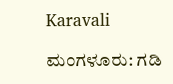Karavali

ಮಂಗಳೂರು: ಗಡಿ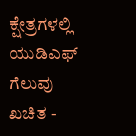ಕ್ಷೇತ್ರಗಳಲ್ಲಿ ಯುಡಿಎಫ್ ಗೆಲುವು ಖಚಿತ -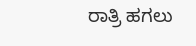ರಾತ್ರಿ ಹಗಲು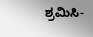ಶ್ರಮಿಸಿ-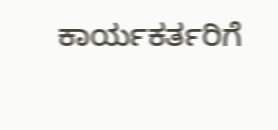ಕಾರ್ಯಕರ್ತರಿಗೆ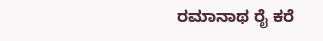ರಮಾನಾಥ ರೈ ಕರೆ